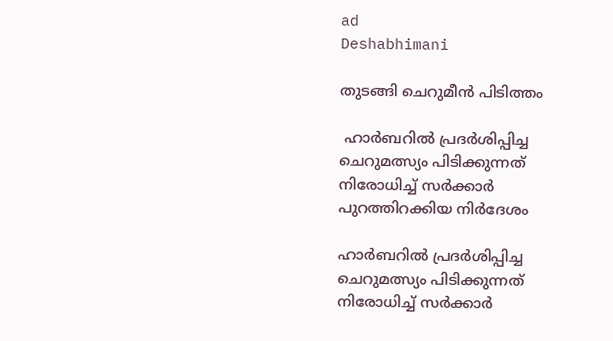ad
Deshabhimani

തുടങ്ങി ചെറുമീൻ പിടിത്തം

 ഹാര്‍ബറില്‍ പ്രദര്‍ശിപ്പിച്ച ചെറുമത്സ്യം പിടിക്കുന്നത് നിരോധിച്ച് സർക്കാർ പുറത്തിറക്കിയ നിർദേശം

ഹാര്‍ബറില്‍ പ്രദര്‍ശിപ്പിച്ച ചെറുമത്സ്യം പിടിക്കുന്നത് നിരോധിച്ച് സർക്കാർ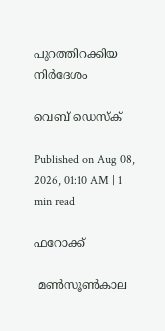പുറത്തിറക്കിയ നിർദേശം

വെബ് ഡെസ്ക്

Published on Aug 08, 2026, 01:10 AM | 1 min read

ഫറോക്ക്

 മൺസൂൺകാല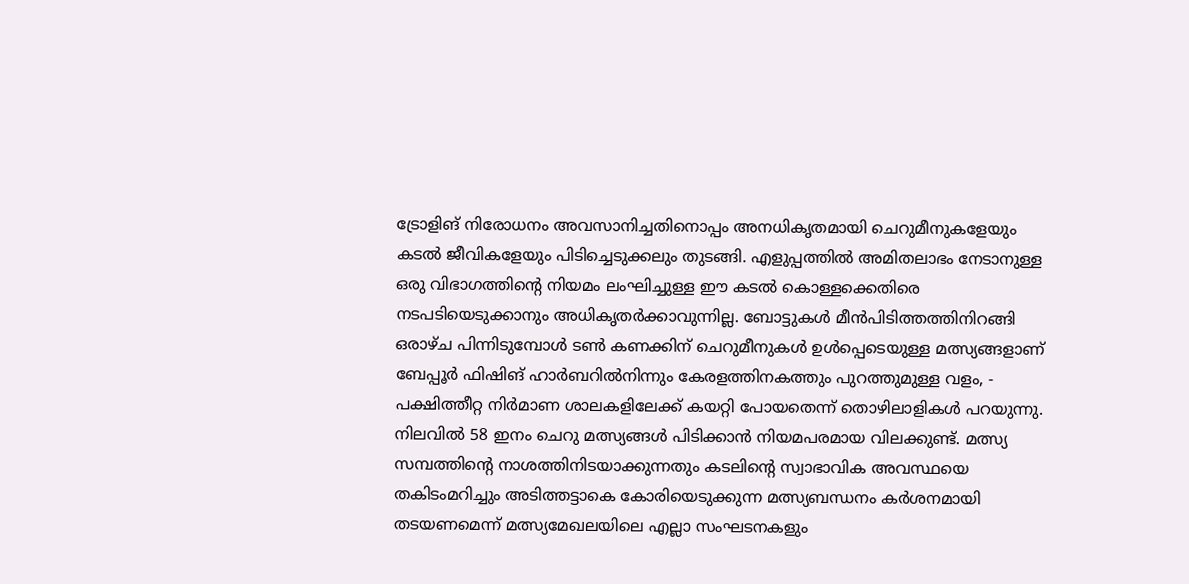ട്രോളിങ് നിരോധനം അവസാനിച്ചതിനൊപ്പം അനധികൃതമായി ചെറുമീനുകളേയും കടൽ ജീവികളേയും പിടിച്ചെടുക്കലും തുടങ്ങി. എളുപ്പത്തിൽ അമിതലാഭം നേടാനുള്ള ഒരു വിഭാഗത്തിന്റെ നിയമം ലംഘിച്ചുള്ള ഈ കടൽ കൊള്ളക്കെതിരെ നടപടിയെടുക്കാനും അധികൃതർക്കാവുന്നില്ല. ബോട്ടുകൾ മീൻപിടിത്തത്തിനിറങ്ങി ഒരാഴ്ച പിന്നിടുമ്പോൾ ടൺ കണക്കിന് ചെറുമീനുകൾ ഉൾപ്പെടെയുള്ള മത്സ്യങ്ങളാണ് ബേപ്പൂർ ഫിഷിങ് ഹാർബറിൽനിന്നും കേരളത്തിനകത്തും പുറത്തുമുള്ള വളം, - പക്ഷിത്തീറ്റ നിർമാണ ശാലകളിലേക്ക് കയറ്റി പോയതെന്ന് തൊഴിലാളികൾ പറയുന്നു.  നിലവിൽ 58 ഇനം ചെറു മത്സ്യങ്ങൾ പിടിക്കാൻ നിയമപരമായ വിലക്കുണ്ട്. മത്സ്യ സമ്പത്തിന്റെ നാശത്തിനിടയാക്കുന്നതും കടലിന്റെ സ്വാഭാവിക അവസ്ഥയെ തകിടംമറിച്ചും അടിത്തട്ടാകെ കോരിയെടുക്കുന്ന മത്സ്യബന്ധനം കർശനമായി തടയണമെന്ന് മത്സ്യമേഖലയിലെ എല്ലാ സംഘടനകളും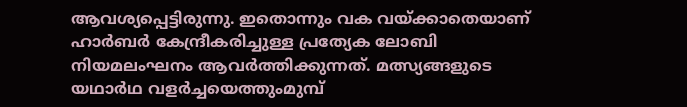ആവശ്യപ്പെട്ടിരുന്നു. ഇതൊന്നും വക വയ്ക്കാതെയാണ് ഹാർബർ കേന്ദ്രീകരിച്ചുള്ള പ്രത്യേക ലോബി നിയമലംഘനം ആവർത്തിക്കുന്നത്. മത്സ്യങ്ങളുടെ യഥാർഥ വളർച്ചയെത്തുംമുമ്പ്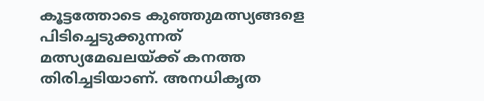കൂട്ടത്തോടെ കുഞ്ഞുമത്സ്യങ്ങളെ പിടിച്ചെടുക്കുന്നത് മത്സ്യമേഖലയ്ക്ക് കനത്ത തിരിച്ചടിയാണ്. അനധികൃത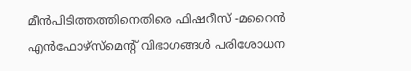മീൻപിടിത്തത്തിനെതിരെ ഫിഷറീസ് -മറൈൻ എൻഫോഴ്സ്മെന്റ്‌ വിഭാഗങ്ങൾ പരിശോധന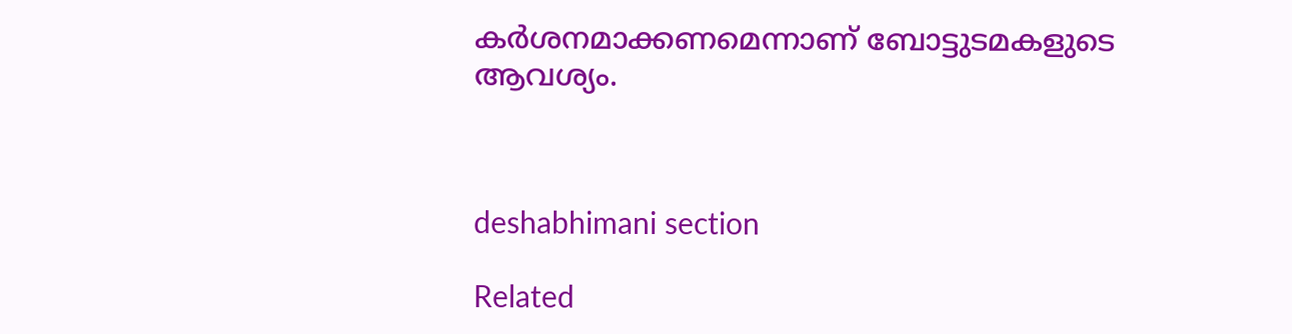കർശനമാക്കണമെന്നാണ് ബോട്ടുടമകളുടെ ആവശ്യം.



deshabhimani section

Related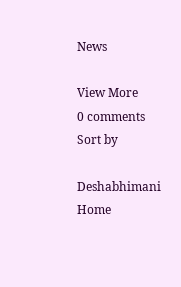News

View More
0 comments
Sort by

Deshabhimani
Home